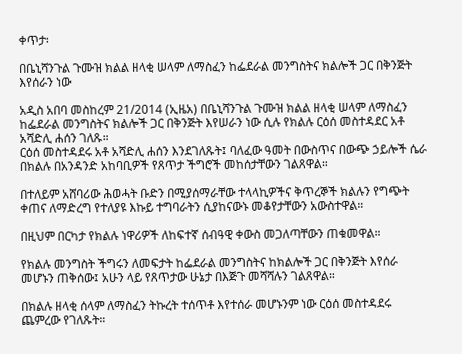ቀጥታ፡

በቤኒሻንጉል ጉሙዝ ክልል ዘላቂ ሠላም ለማስፈን ከፌደራል መንግስትና ክልሎች ጋር በቅንጅት እየሰራን ነው

አዲስ አበባ መስከረም 21/2014 (ኢዜአ) በቤኒሻንጉል ጉሙዝ ክልል ዘላቂ ሠላም ለማስፈን ከፌደራል መንግስትና ክልሎች ጋር በቅንጅት እየሠራን ነው ሲሉ የክልሉ ርዕሰ መስተዳደር አቶ አሻድሊ ሐሰን ገለጹ።
ርዕሰ መስተዳደሩ አቶ አሻድሊ ሐሰን እንደገለጹት፤ ባለፈው ዓመት በውስጥና በውጭ ኃይሎች ሴራ በክልሉ በአንዳንድ አከባቢዎች የጸጥታ ችግሮች መከሰታቸውን ገልጸዋል።

በተለይም አሸባሪው ሕወሓት ቡድን በሚያሰማራቸው ተላላኪዎችና ቅጥረኞች ክልሉን የግጭት ቀጠና ለማድረግ የተለያዩ እኩይ ተግባራትን ሲያከናውኑ መቆየታቸውን አውስተዋል።

በዚህም በርካታ የክልሉ ነዋሪዎች ለከፍተኛ ሰብዓዊ ቀውስ መጋለጣቸውን ጠቁመዋል።

የክልሉ መንግስት ችግሩን ለመፍታት ከፌደራል መንግስትና ከክልሎች ጋር በቅንጅት እየሰራ መሆኑን ጠቅሰው፤ አሁን ላይ የጸጥታው ሁኔታ በእጅጉ መሻሻሉን ገልጸዋል።

በክልሉ ዘላቂ ሰላም ለማስፈን ትኩረት ተሰጥቶ እየተሰራ መሆኑንም ነው ርዕሰ መስተዳደሩ ጨምረው የገለጹት።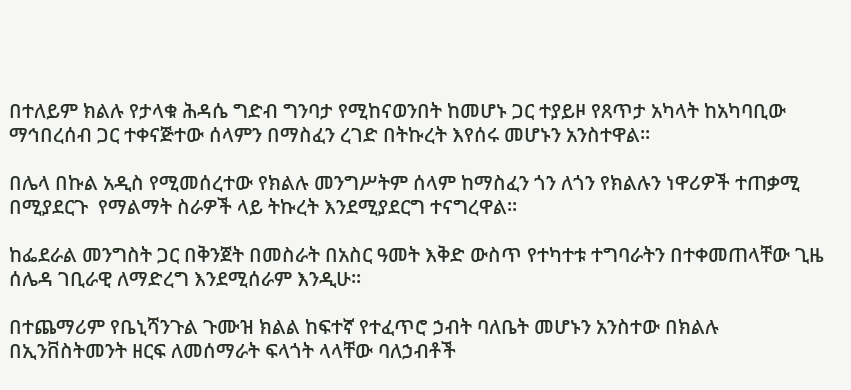በተለይም ክልሉ የታላቁ ሕዳሴ ግድብ ግንባታ የሚከናወንበት ከመሆኑ ጋር ተያይዞ የጸጥታ አካላት ከአካባቢው ማኅበረሰብ ጋር ተቀናጅተው ሰላምን በማስፈን ረገድ በትኩረት እየሰሩ መሆኑን አንስተዋል።

በሌላ በኩል አዲስ የሚመሰረተው የክልሉ መንግሥትም ሰላም ከማስፈን ጎን ለጎን የክልሉን ነዋሪዎች ተጠቃሚ በሚያደርጉ  የማልማት ስራዎች ላይ ትኩረት እንደሚያደርግ ተናግረዋል።

ከፌደራል መንግስት ጋር በቅንጀት በመስራት በአስር ዓመት እቅድ ውስጥ የተካተቱ ተግባራትን በተቀመጠላቸው ጊዜ ሰሌዳ ገቢራዊ ለማድረግ እንደሚሰራም እንዲሁ።

በተጨማሪም የቤኒሻንጉል ጉሙዝ ክልል ከፍተኛ የተፈጥሮ ኃብት ባለቤት መሆኑን አንስተው በክልሉ በኢንቨስትመንት ዘርፍ ለመሰማራት ፍላጎት ላላቸው ባለኃብቶች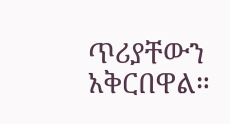ጥሪያቸውን አቅርበዋል።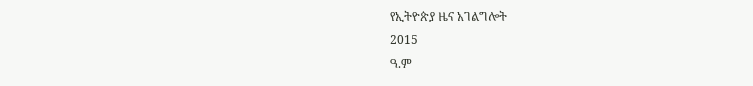የኢትዮጵያ ዜና አገልግሎት
2015
ዓ.ም